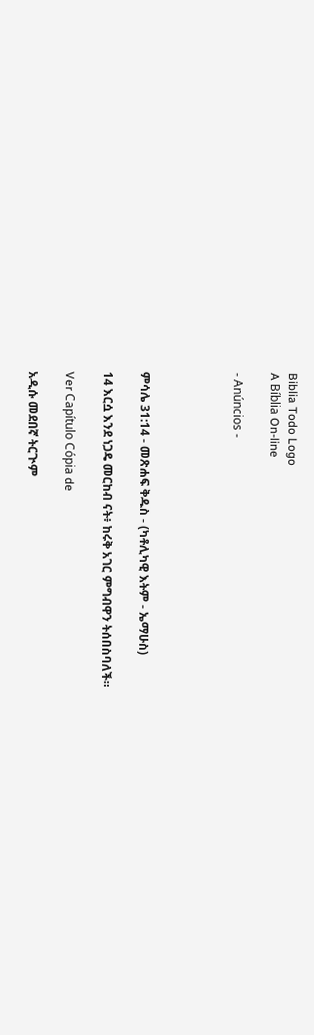Biblia Todo Logo
A Bíblia On-line

- Anúncios -




ምሳሌ 31:14 - መጽሐፍ ቅዱስ - (ካቶሊካዊ እትም - ኤማሁስ)

14 እርሷ እንደ ነጋዴ መርከብ ናት፥ ከሩቅ አገር ምግብዋን ትሰበስባለች።

Ver Capítulo Cópia de

አዲሱ መደበኛ ትርጒም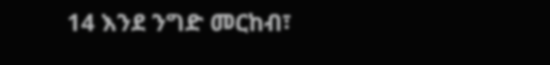14 እንደ ንግድ መርከብ፣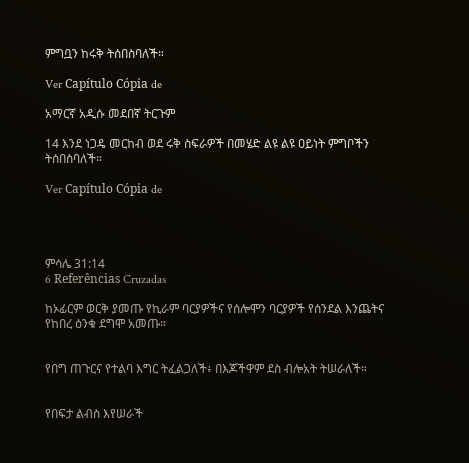ምግቧን ከሩቅ ትሰበስባለች።

Ver Capítulo Cópia de

አማርኛ አዲሱ መደበኛ ትርጉም

14 እንደ ነጋዴ መርከብ ወደ ሩቅ ስፍራዎች በመሄድ ልዩ ልዩ ዐይነት ምግቦችን ትሰበስባለች።

Ver Capítulo Cópia de




ምሳሌ 31:14
6 Referências Cruzadas

ከኦፊርም ወርቅ ያመጡ የኪራም ባርያዎችና የሰሎሞን ባርያዎች የሰንደል እንጨትና የከበረ ዕንቁ ደግሞ አመጡ።


የበግ ጠጉርና የተልባ እግር ትፈልጋለች፥ በእጆችዋም ደስ ብሎአት ትሠራለች።


የበፍታ ልብስ እየሠራች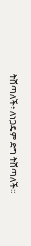ትሸጣለች፥ ለነጋዴም ድግ ትሸጣለች።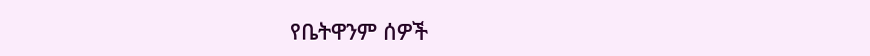የቤትዋንም ሰዎች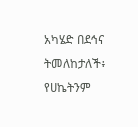አካሄድ በደኅና ትመለከታለች፥ የሀኬትንም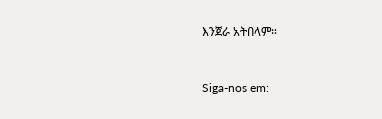እንጀራ አትበላም።


Siga-nos em: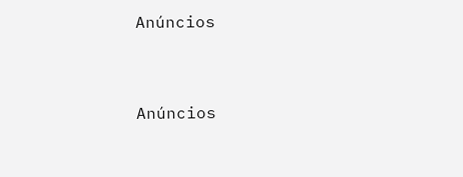Anúncios


Anúncios